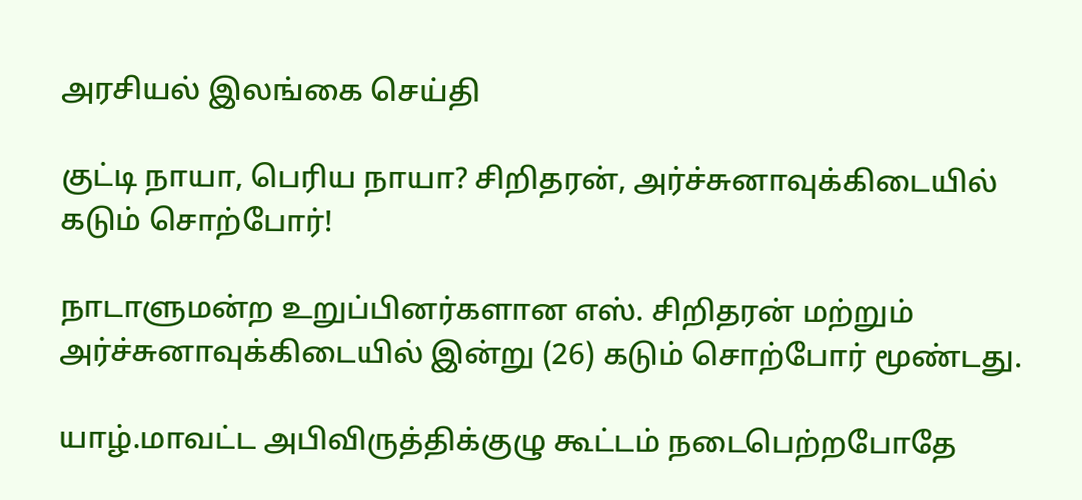அரசியல் இலங்கை செய்தி

குட்டி நாயா, பெரிய நாயா? சிறிதரன், அர்ச்சுனாவுக்கிடையில் கடும் சொற்போர்!

நாடாளுமன்ற உறுப்பினர்களான எஸ். சிறிதரன் மற்றும் அர்ச்சுனாவுக்கிடையில் இன்று (26) கடும் சொற்போர் மூண்டது.

யாழ்.மாவட்ட அபிவிருத்திக்குழு கூட்டம் நடைபெற்றபோதே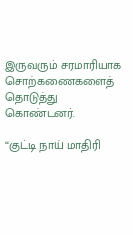இருவரும் சரமாரியாக சொற்கணைகளைத் தொடுத்து கொண்டனர்.

“குட்டி நாய் மாதிரி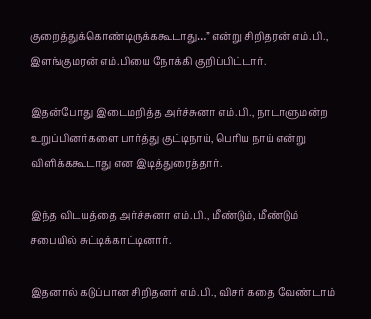குறைத்துக்கொண்டிருக்ககூடாது…” என்று சிறிதரன் எம்.பி., இளங்குமரன் எம்.பியை நோக்கி குறிப்பிட்டார்.

இதன்போது இடைமறித்த அர்ச்சுனா எம்.பி., நாடாளுமன்ற உறுப்பினர்களை பார்த்து குட்டிநாய், பெரிய நாய் என்று விளிக்ககூடாது என இடித்துரைத்தார்.

இந்த விடயத்தை அர்ச்சுனா எம்.பி., மீண்டும், மீண்டும் சபையில் சுட்டிக்காட்டினார்.

இதனால் கடுப்பான சிறிதனர் எம்.பி., விசர் கதை வேண்டாம்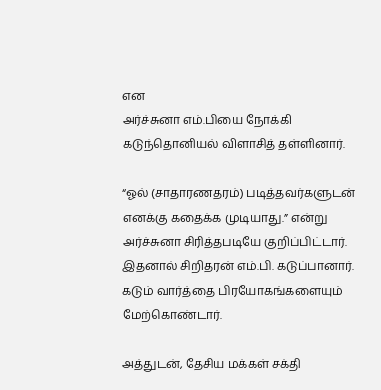என
அர்ச்சுனா எம்.பியை நோக்கி கடுந்தொனியல் விளாசித் தள்ளினார்.

“ஓல் (சாதாரணதரம்) படித்தவர்களுடன் எனக்கு கதைக்க முடியாது.” என்று அர்ச்சுனா சிரித்தபடியே குறிப்பிட்டார். இதனால் சிறிதரன் எம்.பி. கடுப்பானார். கடும் வார்த்தை பிரயோகங்களையும் மேற்கொண்டார்.

அத்துடன், தேசிய மக்கள் சக்தி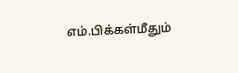எம்.பிக்கள்மீதும்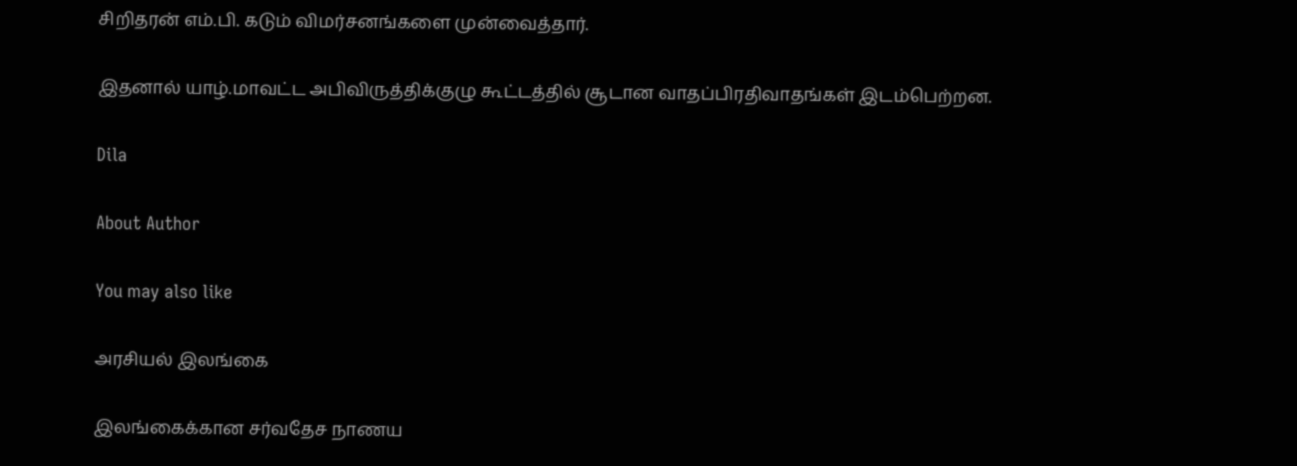சிறிதரன் எம்.பி. கடும் விமர்சனங்களை முன்வைத்தார்.

இதனால் யாழ்.மாவட்ட அபிவிருத்திக்குழு கூட்டத்தில் சூடான வாதப்பிரதிவாதங்கள் இடம்பெற்றன.

Dila

About Author

You may also like

அரசியல் இலங்கை

இலங்கைக்கான சர்வதேச நாணய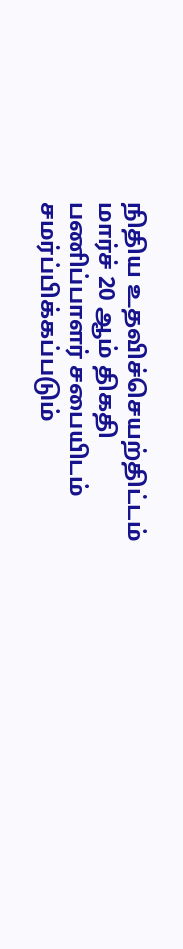நிதிய உதவிச்செயற்திட்டம் மார்ச் 20 ஆம் திகதி பணிப்பாளர் சபையிடம் சமர்ப்பிக்கப்படும்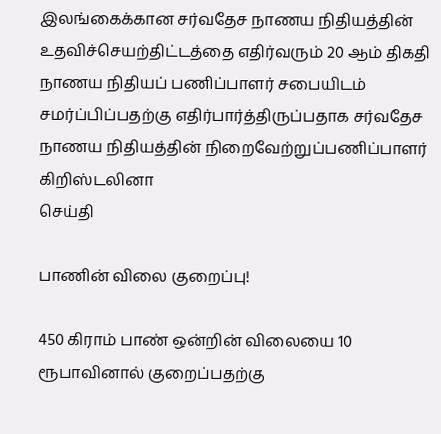இலங்கைக்கான சர்வதேச நாணய நிதியத்தின் உதவிச்செயற்திட்டத்தை எதிர்வரும் 20 ஆம் திகதி நாணய நிதியப் பணிப்பாளர் சபையிடம் சமர்ப்பிப்பதற்கு எதிர்பார்த்திருப்பதாக சர்வதேச நாணய நிதியத்தின் நிறைவேற்றுப்பணிப்பாளர் கிறிஸ்டலினா
செய்தி

பாணின் விலை குறைப்பு!

450 கிராம் பாண் ஒன்றின் விலையை 10 ரூபாவினால் குறைப்பதற்கு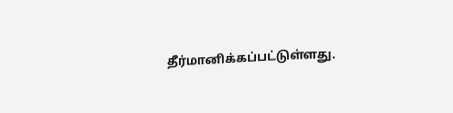தீர்மானிக்கப்பட்டுள்ளது.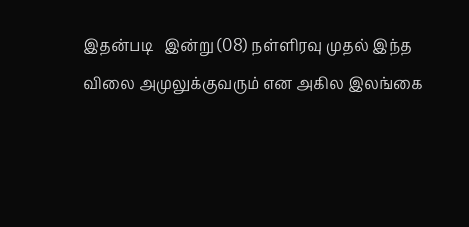இதன்படி   இன்று (08) நள்ளிரவு முதல் இந்த விலை அமுலுக்குவரும் என அகில இலங்கை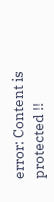error: Content is protected !!